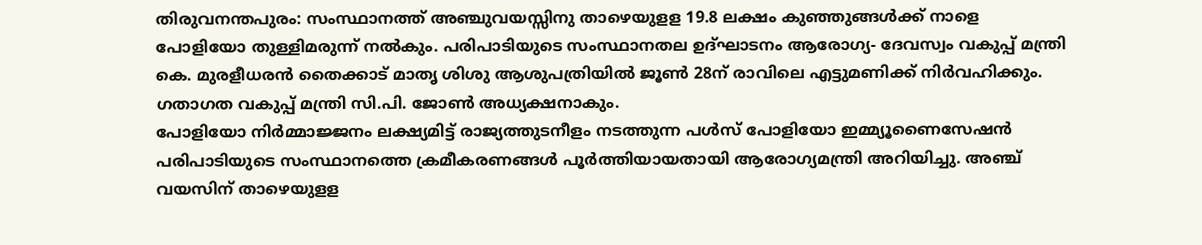തിരുവനന്തപുരം: സംസ്ഥാനത്ത് അഞ്ചുവയസ്സിനു താഴെയുളള 19.8 ലക്ഷം കുഞ്ഞുങ്ങൾക്ക് നാളെ പോളിയോ തുള്ളിമരുന്ന് നൽകും. പരിപാടിയുടെ സംസ്ഥാനതല ഉദ്ഘാടനം ആരോഗ്യ- ദേവസ്വം വകുപ്പ് മന്ത്രി കെ. മുരളീധരൻ തൈക്കാട് മാതൃ ശിശു ആശുപത്രിയിൽ ജൂൺ 28ന് രാവിലെ എട്ടുമണിക്ക് നിർവഹിക്കും. ഗതാഗത വകുപ്പ് മന്ത്രി സി.പി. ജോൺ അധ്യക്ഷനാകും.
പോളിയോ നിർമ്മാജ്ജനം ലക്ഷ്യമിട്ട് രാജ്യത്തുടനീളം നടത്തുന്ന പൾസ് പോളിയോ ഇമ്മ്യൂണൈസേഷൻ പരിപാടിയുടെ സംസ്ഥാനത്തെ ക്രമീകരണങ്ങൾ പൂർത്തിയായതായി ആരോഗ്യമന്ത്രി അറിയിച്ചു. അഞ്ച് വയസിന് താഴെയുളള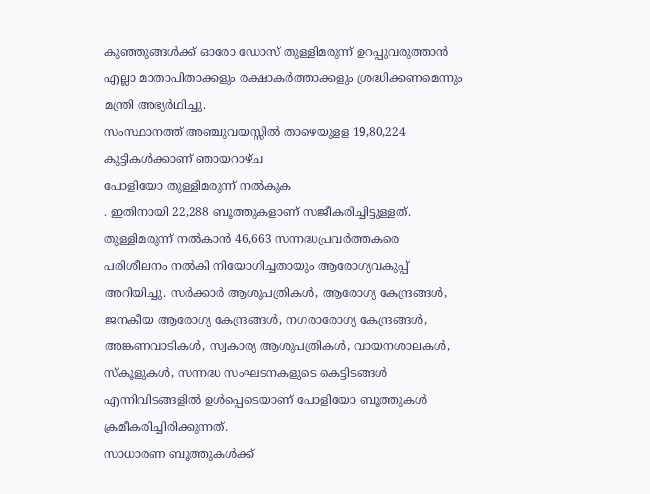കുഞ്ഞുങ്ങൾക്ക് ഓരോ ഡോസ് തുള്ളിമരുന്ന് ഉറപ്പുവരുത്താൻ എല്ലാ മാതാപിതാക്കളും രക്ഷാകർത്താക്കളും ശ്രദ്ധിക്കണമെന്നും മന്ത്രി അഭ്യർഥിച്ചു.
സംസ്ഥാനത്ത് അഞ്ചുവയസ്സിൽ താഴെയുളള 19,80,224 കുട്ടികൾക്കാണ് ഞായറാഴ്ച
പോളിയോ തുള്ളിമരുന്ന് നൽകുക
. ഇതിനായി 22,288 ബൂത്തുകളാണ് സജീകരിച്ചിട്ടുള്ളത്. തുള്ളിമരുന്ന് നൽകാൻ 46,663 സന്നദ്ധപ്രവർത്തകരെ പരിശീലനം നൽകി നിയോഗിച്ചതായും ആരോഗ്യവകുപ്പ് അറിയിച്ചു. സർക്കാർ ആശുപത്രികൾ, ആരോഗ്യ കേന്ദ്രങ്ങൾ, ജനകീയ ആരോഗ്യ കേന്ദ്രങ്ങൾ, നഗരാരോഗ്യ കേന്ദ്രങ്ങൾ, അങ്കണവാടികൾ, സ്വകാര്യ ആശുപത്രികൾ, വായനശാലകൾ, സ്കൂളുകൾ, സന്നദ്ധ സംഘടനകളുടെ കെട്ടിടങ്ങൾ എന്നിവിടങ്ങളിൽ ഉൾപ്പെടെയാണ് പോളിയോ ബൂത്തുകൾ ക്രമീകരിച്ചിരിക്കുന്നത്.
സാധാരണ ബൂത്തുകൾക്ക്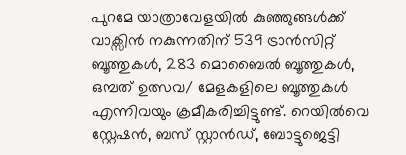പുറമേ യാത്രാവേളയിൽ കുഞ്ഞുങ്ങൾക്ക് വാക്സിൻ നകുന്നതിന് 539 ട്രാൻസിറ്റ് ബൂത്തുകൾ, 283 മൊബൈൽ ബൂത്തുകൾ, ഒമ്പത് ഉത്സവ/ മേളകളിലെ ബൂത്തുകൾ എന്നിവയും ക്രമീകരിച്ചിട്ടുണ്ട്. റെയിൽവെ സ്റ്റേഷൻ, ബസ് സ്റ്റാൻഡ്, ബോട്ടുജെട്ടി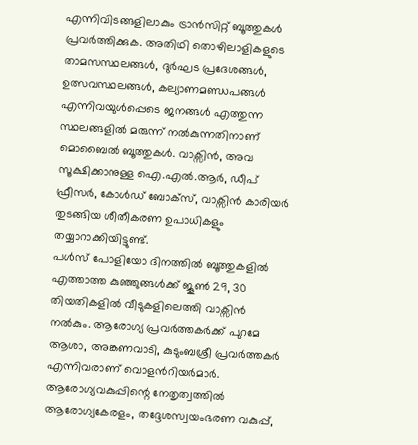എന്നിവിടങ്ങളിലാകും ട്രാൻസിറ്റ് ബൂത്തുകൾ പ്രവർത്തിക്കുക. അതിഥി തൊഴിലാളികളുടെ താമസസ്ഥലങ്ങൾ, ദുർഘട പ്രദേശങ്ങൾ, ഉത്സവസ്ഥലങ്ങൾ, കല്യാണമണ്ഡപങ്ങൾ എന്നിവയുൾപ്പെടെ ജനങ്ങൾ എത്തുന്ന സ്ഥലങ്ങളിൽ മരുന്ന് നൽകുന്നതിനാണ് മൊബൈൽ ബൂത്തുകൾ. വാക്സിൻ, അവ സൂക്ഷിക്കാനുള്ള ഐ.എൽ.ആർ, ഡീപ് ഫ്രീസർ, കോൾഡ് ബോക്സ്, വാക്സിൻ കാരിയർ തുടങ്ങിയ ശീതീകരണ ഉപാധികളും തയ്യാറാക്കിയിട്ടുണ്ട്.
പൾസ് പോളിയോ ദിനത്തിൽ ബൂത്തുകളിൽ എത്താത്ത കുഞ്ഞുങ്ങൾക്ക് ജൂൺ 29, 30 തിയതികളിൽ വീടുകളിലെത്തി വാക്സിൻ നൽകും. ആരോഗ്യ പ്രവർത്തകർക്ക് പുറമേ ആശാ, അങ്കണവാടി, കുടുംബശ്രീ പ്രവർത്തകർ എന്നിവരാണ് വൊളൻറിയർമാർ. ആരോഗ്യവകുപ്പിന്റെ നേതൃത്വത്തിൽ ആരോഗ്യകേരളം, തദ്ദേശസ്വയംഭരണ വകുപ്പ്,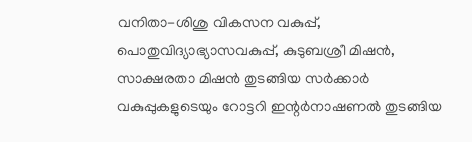വനിതാ-ശിശു വികസന വകുപ്പ്, പൊതുവിദ്യാഭ്യാസവകുപ്പ്, കുടുബശ്രീ മിഷൻ, സാക്ഷരതാ മിഷൻ തുടങ്ങിയ സർക്കാർ വകുപ്പുകളുടെയും റോട്ടറി ഇന്റർനാഷണൽ തുടങ്ങിയ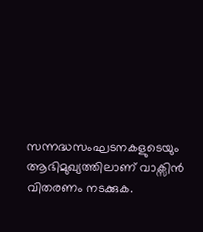സന്നദ്ധസംഘടനകളുടെയും ആഭിമുഖ്യത്തിലാണ് വാക്സിൻ വിതരണം നടക്കുക.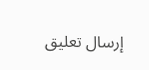إرسال تعليق